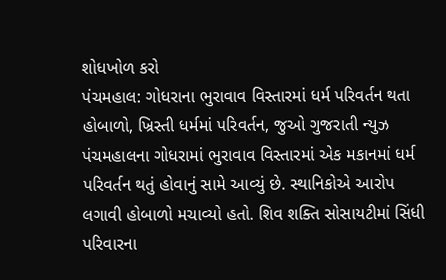શોધખોળ કરો
પંચમહાલ: ગોધરાના ભુરાવાવ વિસ્તારમાં ધર્મ પરિવર્તન થતા હોબાળો, ખ્રિસ્તી ધર્મમાં પરિવર્તન, જુઓ ગુજરાતી ન્યુઝ
પંચમહાલના ગોધરામાં ભુરાવાવ વિસ્તારમાં એક મકાનમાં ધર્મ પરિવર્તન થતું હોવાનું સામે આવ્યું છે. સ્થાનિકોએ આરોપ લગાવી હોબાળો મચાવ્યો હતો. શિવ શક્તિ સોસાયટીમાં સિંધી પરિવારના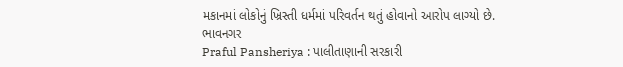મકાનમાં લોકોનું ખ્રિસ્તી ધર્મમાં પરિવર્તન થતું હોવાનો આરોપ લાગ્યો છે.
ભાવનગર
Praful Pansheriya : પાલીતાણાની સરકારી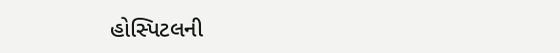હોસ્પિટલની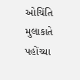ઓચિંતિ મુલાકાતે પહોંચ્યા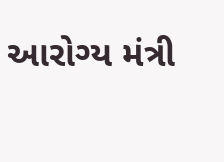આરોગ્ય મંત્રી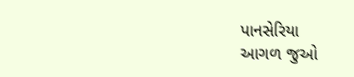પાનસેરિયા
આગળ જુઓ